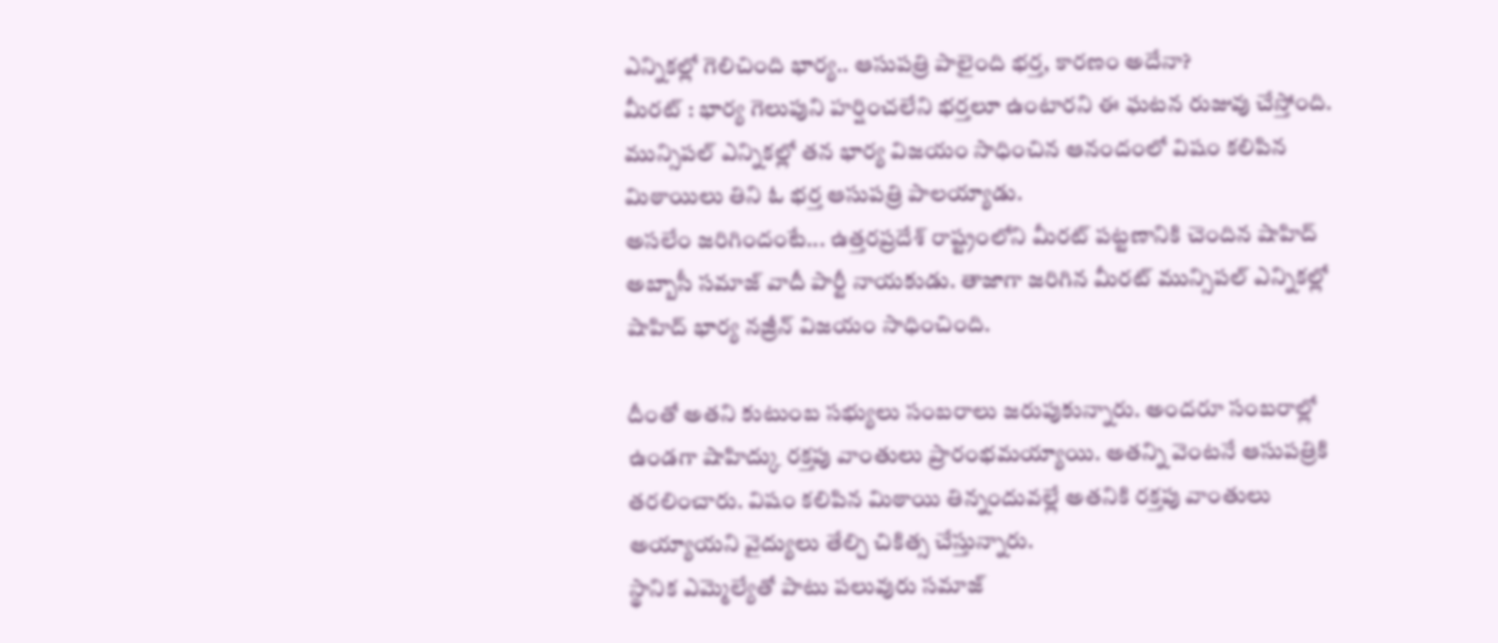ఎన్నికల్లో గెలిచింది భార్య.. ఆసుపత్రి పాలైంది భర్త, కారణం అదేనా?
మీరట్ : భార్య గెలుపుని హర్షించలేని భర్తలూ ఉంటారని ఈ ఘటన రుజువు చేస్తోంది. మున్సిపల్ ఎన్నికల్లో తన భార్య విజయం సాధించిన ఆనందంలో విషం కలిపిన మిఠాయిలు తిని ఓ భర్త ఆసుపత్రి పాలయ్యాడు.
అసలేం జరిగిందంటే... ఉత్తరప్రదేశ్ రాష్ట్రంలోని మీరట్ పట్టణానికి చెందిన షాహిద్ అబ్బాసీ సమాజ్ వాదీ పార్టీ నాయకుడు. తాజాగా జరిగిన మీరట్ మున్సిపల్ ఎన్నికల్లో షాహిద్ భార్య నజ్రీన్ విజయం సాధించింది.

దీంతో అతని కుటుంబ సభ్యులు సంబరాలు జరుపుకున్నారు. అందరూ సంబరాల్లో ఉండగా షాహిద్కు రక్తపు వాంతులు ప్రారంభమయ్యాయి. అతన్ని వెంటనే ఆసుపత్రికి తరలించారు. విషం కలిపిన మిఠాయి తిన్నందువల్లే అతనికి రక్తపు వాంతులు అయ్యాయని వైద్యులు తేల్చి చికిత్స చేస్తున్నారు.
స్థానిక ఎమ్మెల్యేతో పాటు పలువురు సమాజ్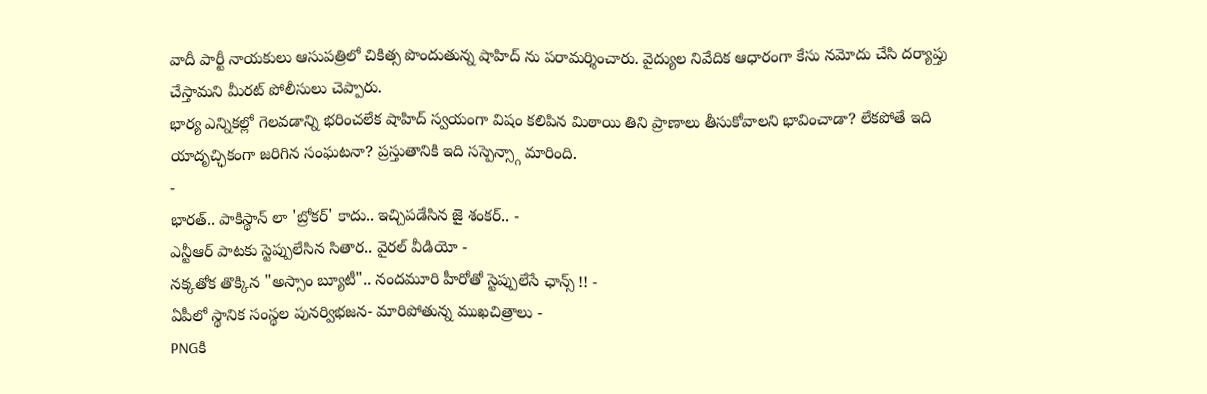వాదీ పార్టీ నాయకులు ఆసుపత్రిలో చికిత్స పొందుతున్న షాహిద్ ను పరామర్శించారు. వైద్యుల నివేదిక ఆధారంగా కేసు నమోదు చేసి దర్యాప్తు చేస్తామని మీరట్ పోలీసులు చెప్పారు.
భార్య ఎన్నికల్లో గెలవడాన్ని భరించలేక షాహిద్ స్వయంగా విషం కలిపిన మిఠాయి తిని ప్రాణాలు తీసుకోవాలని భావించాడా? లేకపోతే ఇది యాదృచ్ఛికంగా జరిగిన సంఘటనా? ప్రస్తుతానికి ఇది సస్పెన్స్గా మారింది.
-
భారత్.. పాకిస్థాన్ లా 'బ్రోకర్' కాదు.. ఇచ్చిపడేసిన జై శంకర్.. -
ఎన్టీఆర్ పాటకు స్టెప్పులేసిన సితార.. వైరల్ వీడియో -
నక్కతోక తొక్కిన "అస్సాం బ్యూటీ".. నందమూరి హీరోతో స్టెప్పులేసే ఛాన్స్ !! -
ఏపీలో స్థానిక సంస్థల పునర్విభజన- మారిపోతున్న ముఖచిత్రాలు -
PNGకి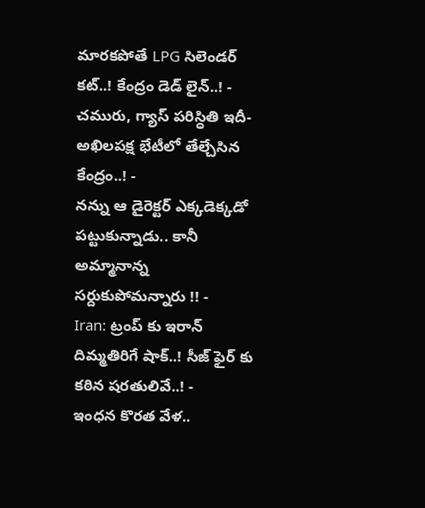మారకపోతే LPG సిలెండర్ కట్..! కేంద్రం డెడ్ లైన్..! -
చమురు, గ్యాస్ పరిస్ధితి ఇదీ- అఖిలపక్ష భేటీలో తేల్చేసిన కేంద్రం..! -
నన్ను ఆ డైరెక్టర్ ఎక్కడెక్కడో పట్టుకున్నాడు.. కానీ అమ్మానాన్న సర్దుకుపోమన్నారు !! -
Iran: ట్రంప్ కు ఇరాన్ దిమ్మతిరిగే షాక్..! సీజ్ ఫైర్ కు కఠిన షరతులివే..! -
ఇంధన కొరత వేళ..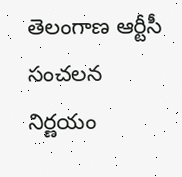తెలంగాణ ఆర్టీసీ సంచలన నిర్ణయం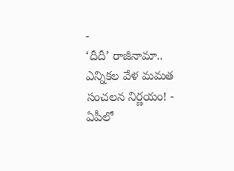-
‘దీదీ’ రాజీనామా.. ఎన్నికల వేళ మమత సంచలన నిర్ణయం! -
ఏపీలో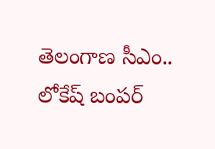తెలంగాణ సీఎం.. లోకేష్ బంపర్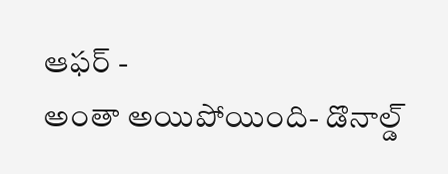ఆఫర్ -
అంతా అయిపోయింది- డొనాల్డ్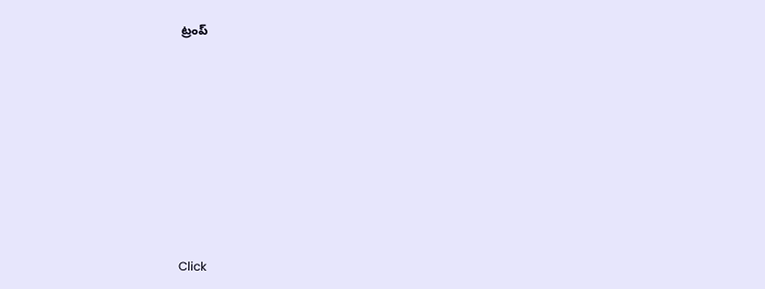ట్రంప్












Click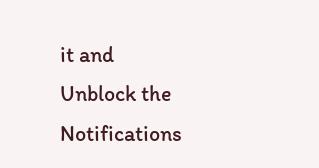it and Unblock the Notifications